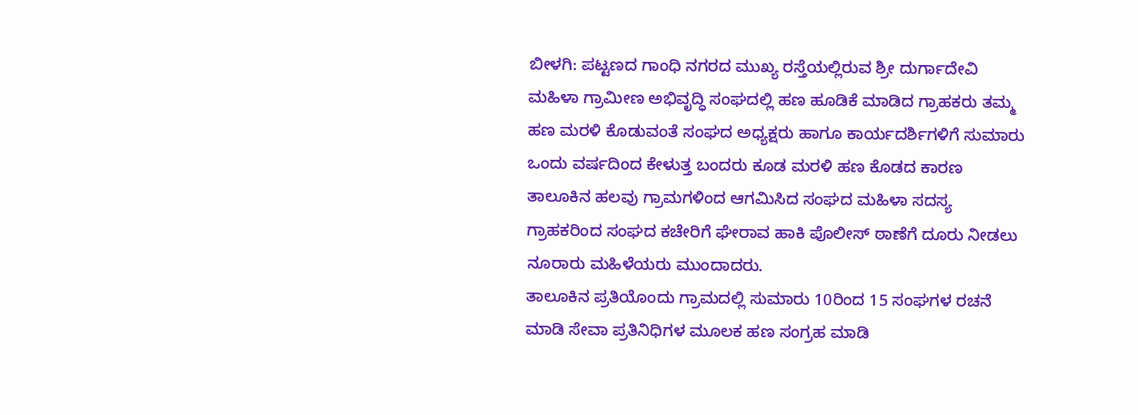ಬೀಳಗಿ: ಪಟ್ಟಣದ ಗಾಂಧಿ ನಗರದ ಮುಖ್ಯ ರಸ್ತೆಯಲ್ಲಿರುವ ಶ್ರೀ ದುರ್ಗಾದೇವಿ ಮಹಿಳಾ ಗ್ರಾಮೀಣ ಅಭಿವೃದ್ಧಿ ಸಂಘದಲ್ಲಿ ಹಣ ಹೂಡಿಕೆ ಮಾಡಿದ ಗ್ರಾಹಕರು ತಮ್ಮ ಹಣ ಮರಳಿ ಕೊಡುವಂತೆ ಸಂಘದ ಅಧ್ಯಕ್ಷರು ಹಾಗೂ ಕಾರ್ಯದರ್ಶಿಗಳಿಗೆ ಸುಮಾರು ಒಂದು ವರ್ಷದಿಂದ ಕೇಳುತ್ತ ಬಂದರು ಕೂಡ ಮರಳಿ ಹಣ ಕೊಡದ ಕಾರಣ ತಾಲೂಕಿನ ಹಲವು ಗ್ರಾಮಗಳಿಂದ ಆಗಮಿಸಿದ ಸಂಘದ ಮಹಿಳಾ ಸದಸ್ಯ ಗ್ರಾಹಕರಿಂದ ಸಂಘದ ಕಚೇರಿಗೆ ಘೇರಾವ ಹಾಕಿ ಪೊಲೀಸ್ ಠಾಣೆಗೆ ದೂರು ನೀಡಲು ನೂರಾರು ಮಹಿಳೆಯರು ಮುಂದಾದರು.
ತಾಲೂಕಿನ ಪ್ರತಿಯೊಂದು ಗ್ರಾಮದಲ್ಲಿ ಸುಮಾರು 10ರಿಂದ 15 ಸಂಘಗಳ ರಚನೆ ಮಾಡಿ ಸೇವಾ ಪ್ರತಿನಿಧಿಗಳ ಮೂಲಕ ಹಣ ಸಂಗ್ರಹ ಮಾಡಿ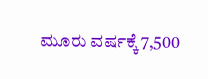ಮೂರು ವರ್ಷಕ್ಕೆ 7,500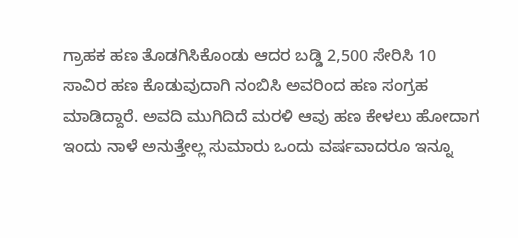ಗ್ರಾಹಕ ಹಣ ತೊಡಗಿಸಿಕೊಂಡು ಆದರ ಬಡ್ಡಿ 2,500 ಸೇರಿಸಿ 10 ಸಾವಿರ ಹಣ ಕೊಡುವುದಾಗಿ ನಂಬಿಸಿ ಅವರಿಂದ ಹಣ ಸಂಗ್ರಹ ಮಾಡಿದ್ದಾರೆ. ಅವದಿ ಮುಗಿದಿದೆ ಮರಳಿ ಆವು ಹಣ ಕೇಳಲು ಹೋದಾಗ ಇಂದು ನಾಳೆ ಅನುತ್ತೇಲ್ಲ ಸುಮಾರು ಒಂದು ವರ್ಷವಾದರೂ ಇನ್ನೂ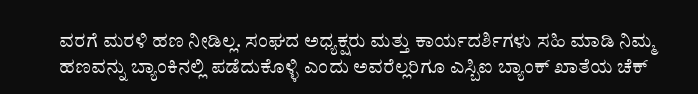ವರಗೆ ಮರಳಿ ಹಣ ನೀಡಿಲ್ಲ. ಸಂಘದ ಅಧ್ಯಕ್ಷರು ಮತ್ತು ಕಾರ್ಯದರ್ಶಿಗಳು ಸಹಿ ಮಾಡಿ ನಿಮ್ಮ ಹಣವನ್ನು ಬ್ಯಾಂಕಿನಲ್ಲಿ ಪಡೆದುಕೊಳ್ಳಿ ಎಂದು ಅವರೆಲ್ಲರಿಗೂ ಎಸ್ಬಿಐ ಬ್ಯಾಂಕ್ ಖಾತೆಯ ಚೆಕ್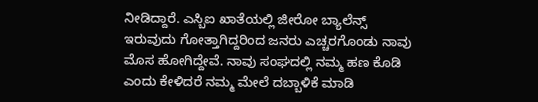ನೀಡಿದ್ದಾರೆ. ಎಸ್ಬಿಐ ಖಾತೆಯಲ್ಲಿ ಜೀರೋ ಬ್ಯಾಲೆನ್ಸ್ ಇರುವುದು ಗೋತ್ತಾಗಿದ್ದರಿಂದ ಜನರು ಎಚ್ಚರಗೊಂಡು ನಾವು ಮೊಸ ಹೋಗಿದ್ದೇವೆ. ನಾವು ಸಂಘದಲ್ಲಿ ನಮ್ಮ ಹಣ ಕೊಡಿ ಎಂದು ಕೇಳಿದರೆ ನಮ್ಮ ಮೇಲೆ ದಬ್ಬಾಳಿಕೆ ಮಾಡಿ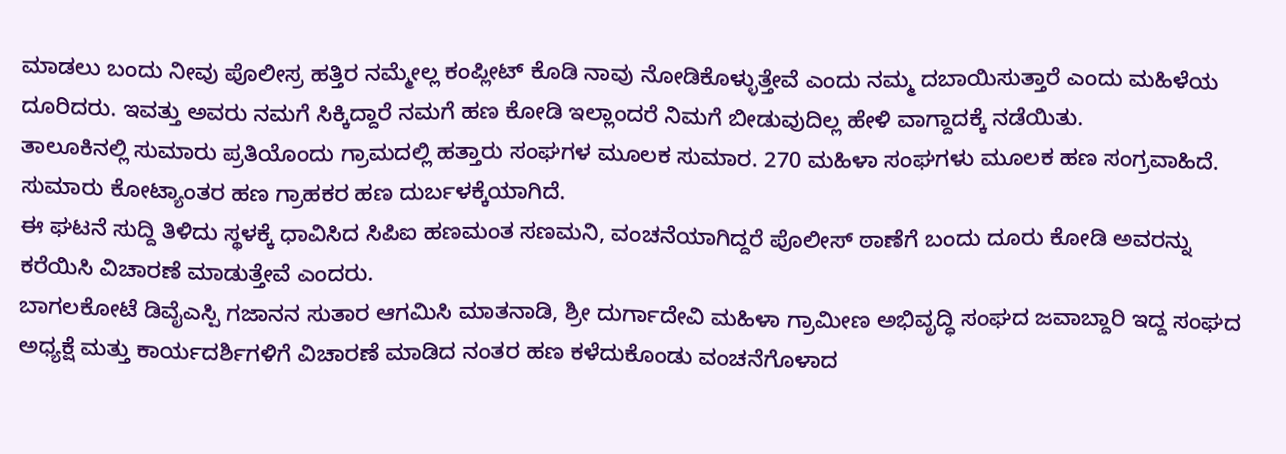ಮಾಡಲು ಬಂದು ನೀವು ಪೊಲೀಸ್ರ ಹತ್ತಿರ ನಮ್ಮೇಲ್ಲ ಕಂಪ್ಲೀಟ್ ಕೊಡಿ ನಾವು ನೋಡಿಕೊಳ್ಳುತ್ತೇವೆ ಎಂದು ನಮ್ಮ ದಬಾಯಿಸುತ್ತಾರೆ ಎಂದು ಮಹಿಳೆಯ ದೂರಿದರು. ಇವತ್ತು ಅವರು ನಮಗೆ ಸಿಕ್ಕಿದ್ದಾರೆ ನಮಗೆ ಹಣ ಕೋಡಿ ಇಲ್ಲಾಂದರೆ ನಿಮಗೆ ಬೀಡುವುದಿಲ್ಲ ಹೇಳಿ ವಾಗ್ದಾದಕ್ಕೆ ನಡೆಯಿತು.
ತಾಲೂಕಿನಲ್ಲಿ ಸುಮಾರು ಪ್ರತಿಯೊಂದು ಗ್ರಾಮದಲ್ಲಿ ಹತ್ತಾರು ಸಂಘಗಳ ಮೂಲಕ ಸುಮಾರ. 270 ಮಹಿಳಾ ಸಂಘಗಳು ಮೂಲಕ ಹಣ ಸಂಗ್ರವಾಹಿದೆ. ಸುಮಾರು ಕೋಟ್ಯಾಂತರ ಹಣ ಗ್ರಾಹಕರ ಹಣ ದುರ್ಬಳಕ್ಕೆಯಾಗಿದೆ.
ಈ ಘಟನೆ ಸುದ್ದಿ ತಿಳಿದು ಸ್ಥಳಕ್ಕೆ ಧಾವಿಸಿದ ಸಿಪಿಐ ಹಣಮಂತ ಸಣಮನಿ, ವಂಚನೆಯಾಗಿದ್ದರೆ ಪೊಲೀಸ್ ಠಾಣೆಗೆ ಬಂದು ದೂರು ಕೋಡಿ ಅವರನ್ನು ಕರೆಯಿಸಿ ವಿಚಾರಣೆ ಮಾಡುತ್ತೇವೆ ಎಂದರು.
ಬಾಗಲಕೋಟೆ ಡಿವೈಎಸ್ಪಿ ಗಜಾನನ ಸುತಾರ ಆಗಮಿಸಿ ಮಾತನಾಡಿ, ಶ್ರೀ ದುರ್ಗಾದೇವಿ ಮಹಿಳಾ ಗ್ರಾಮೀಣ ಅಭಿವೃದ್ಧಿ ಸಂಘದ ಜವಾಬ್ದಾರಿ ಇದ್ದ ಸಂಘದ ಅಧ್ಯಕ್ಷೆ ಮತ್ತು ಕಾರ್ಯದರ್ಶಿಗಳಿಗೆ ವಿಚಾರಣೆ ಮಾಡಿದ ನಂತರ ಹಣ ಕಳೆದುಕೊಂಡು ವಂಚನೆಗೊಳಾದ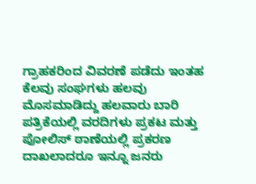ಗ್ರಾಹಕರಿಂದ ವಿವರಣೆ ಪಡೆದು ಇಂತಹ ಕೆಲವು ಸಂಘಗಳು ಹಲವು ಮೊಸಮಾಡಿದ್ದು ಹಲವಾರು ಬಾರಿ ಪತ್ರಿಕೆಯಲ್ಲಿ ವರದಿಗಳು ಪ್ರಕಟ ಮತ್ತು ಪೋಲಿಸ್ ಠಾಣೆಯಲ್ಲಿ ಪ್ರಕರಣ ದಾಖಲಾದರೂ ಇನ್ನೂ ಜನರು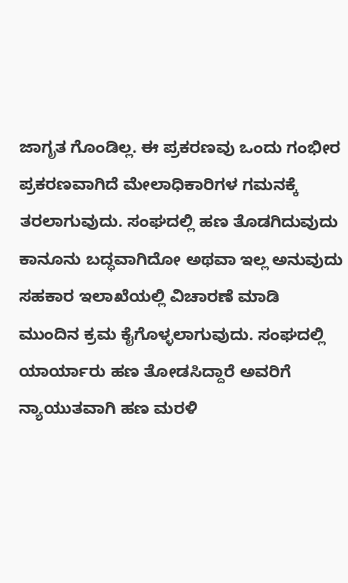ಜಾಗೃತ ಗೊಂಡಿಲ್ಲ. ಈ ಪ್ರಕರಣವು ಒಂದು ಗಂಭೀರ ಪ್ರಕರಣವಾಗಿದೆ ಮೇಲಾಧಿಕಾರಿಗಳ ಗಮನಕ್ಕೆ ತರಲಾಗುವುದು. ಸಂಘದಲ್ಲಿ ಹಣ ತೊಡಗಿದುವುದು ಕಾನೂನು ಬದ್ಧವಾಗಿದೋ ಅಥವಾ ಇಲ್ಲ ಅನುವುದು ಸಹಕಾರ ಇಲಾಖೆಯಲ್ಲಿ ವಿಚಾರಣೆ ಮಾಡಿ ಮುಂದಿನ ಕ್ರಮ ಕೈಗೊಳ್ಳಲಾಗುವುದು. ಸಂಘದಲ್ಲಿ ಯಾರ್ಯಾರು ಹಣ ತೋಡಸಿದ್ದಾರೆ ಅವರಿಗೆ ನ್ಯಾಯುತವಾಗಿ ಹಣ ಮರಳಿ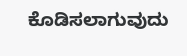ಕೊಡಿಸಲಾಗುವುದು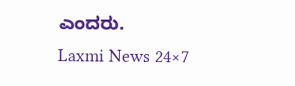ಎಂದರು.
Laxmi News 24×7